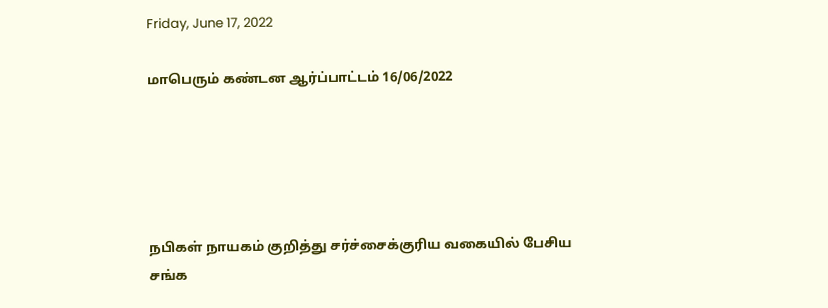Friday, June 17, 2022

மாபெரும் கண்டன ஆர்ப்பாட்டம் 16/06/2022





நபிகள் நாயகம் குறித்து சர்ச்சைக்குரிய வகையில் பேசிய சங்க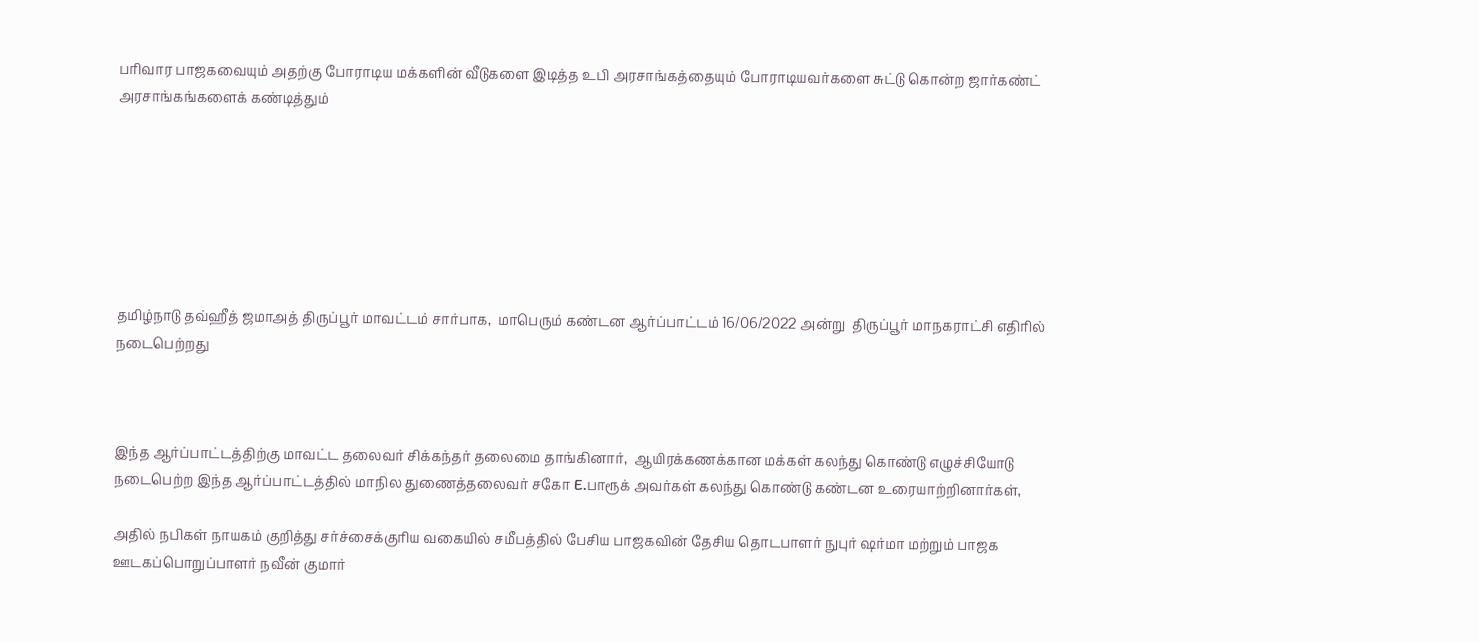பரிவார பாஜகவையும் அதற்கு போராடிய மக்களின் வீடுகளை இடித்த உபி அரசாங்கத்தையும் போராடியவர்களை சுட்டு கொன்ற ஜார்கண்ட் அரசாங்கங்களைக் கண்டித்தும்







தமிழ்நாடு தவ்ஹீத் ஜமாஅத் திருப்பூர் மாவட்டம் சார்பாக,  மாபெரும் கண்டன ஆர்ப்பாட்டம் 16/06/2022 அன்று  திருப்பூர் மாநகராட்சி எதிரில்  நடைபெற்றது



இந்த ஆர்ப்பாட்டத்திற்கு மாவட்ட தலைவர் சிக்கந்தர் தலைமை தாங்கினார்,  ஆயிரக்கணக்கான மக்கள் கலந்து கொண்டு எழுச்சியோடு நடைபெற்ற இந்த ஆர்ப்பாட்டத்தில் மாநில துணைத்தலைவர் சகோ E.பாரூக் அவர்கள் கலந்து கொண்டு கண்டன உரையாற்றினார்கள்,

அதில் நபிகள் நாயகம் குறித்து சர்ச்சைக்குரிய வகையில் சமீபத்தில் பேசிய பாஜகவின் தேசிய தொடபாளர் நுபுர் ஷர்மா மற்றும் பாஜக ஊடகப்பொறுப்பாளர் நவீன் குமார்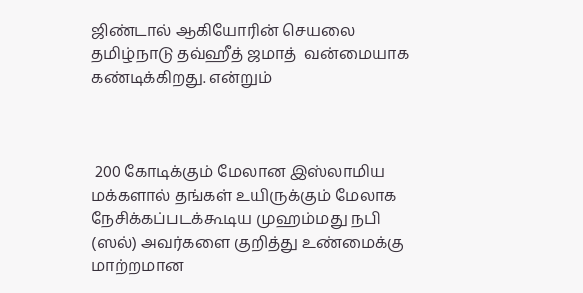ஜிண்டால் ஆகியோரின் செயலை தமிழ்நாடு தவ்ஹீத் ஜமாத்  வன்மையாக கண்டிக்கிறது. என்றும்



 200 கோடிக்கும் மேலான இஸ்லாமிய மக்களால் தங்கள் உயிருக்கும் மேலாக நேசிக்கப்படக்கூடிய முஹம்மது நபி (ஸல்) அவர்களை குறித்து உண்மைக்கு மாற்றமான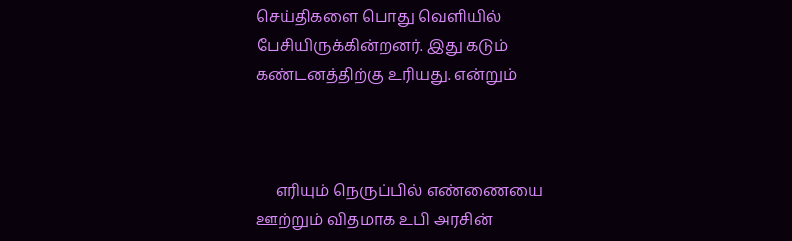செய்திகளை பொது வெளியில் பேசியிருக்கின்றனர். இது கடும் கண்டனத்திற்கு உரியது. என்றும்



     எரியும் நெருப்பில் எண்ணையை ஊற்றும் விதமாக உபி அரசின்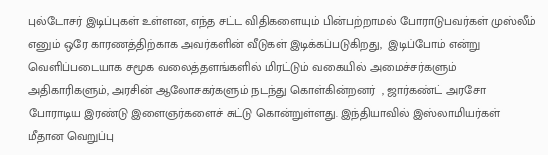புல்டோசர் இடிப்புகள் உள்ளன, எந்த சட்ட விதிகளையும் பின்பற்றாமல் போராடுபவர்கள் முஸ்லீம் எனும் ஒரே காரணத்திற்காக அவர்களின் வீடுகள் இடிக்கப்படுகிறது,  இடிப்போம் என்று வெளிப்படையாக சமூக வலைத்தளங்களில் மிரட்டும் வகையில் அமைச்சர்களும் அதிகாரிகளும், அரசின் ஆலோசகர்களும் நடந்து கொள்கின்றனர்  , ஜார்கண்ட் அரசோ போராடிய இரண்டு இளைஞர்களைச் சுட்டு கொன்றுள்ளது. இந்தியாவில் இஸ்லாமியர்கள் மீதான வெறுப்பு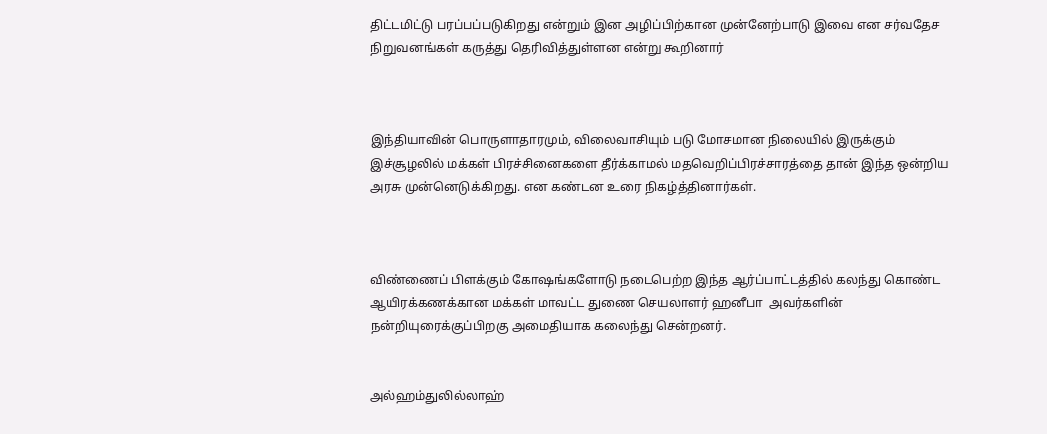திட்டமிட்டு பரப்பப்படுகிறது என்றும் இன அழிப்பிற்கான முன்னேற்பாடு இவை என சர்வதேச நிறுவனங்கள் கருத்து தெரிவித்துள்ளன என்று கூறினார்



இந்தியாவின் பொருளாதாரமும், விலைவாசியும் படு மோசமான நிலையில் இருக்கும் இச்சூழலில் மக்கள் பிரச்சினைகளை தீர்க்காமல் மதவெறிப்பிரச்சாரத்தை தான் இந்த ஒன்றிய அரசு முன்னெடுக்கிறது. என கண்டன உரை நிகழ்த்தினார்கள்.



விண்ணைப் பிளக்கும் கோஷங்களோடு நடைபெற்ற இந்த ஆர்ப்பாட்டத்தில் கலந்து கொண்ட ஆயிரக்கணக்கான மக்கள் மாவட்ட துணை செயலாளர் ஹனீபா  அவர்களின் நன்றியுரைக்குப்பிறகு அமைதியாக கலைந்து சென்றனர்.


அல்ஹம்துலில்லாஹ்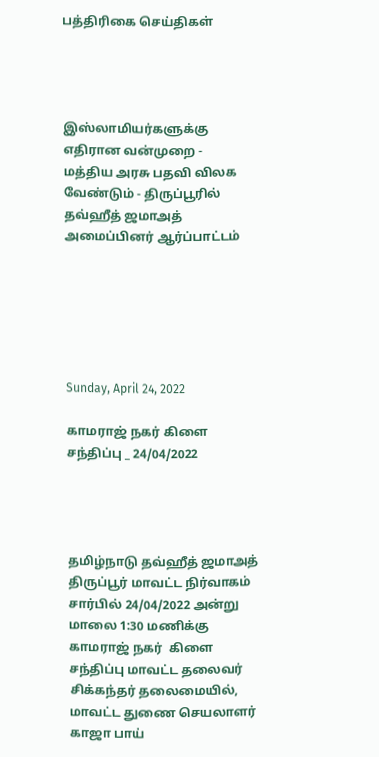பத்திரிகை செய்திகள்




இஸ்லாமியர்களுக்கு எதிரான வன்முறை - மத்திய அரசு பதவி விலக வேண்டும் - திருப்பூரில் தவ்ஹீத் ஜமாஅத் அமைப்பினர் ஆர்ப்பாட்டம்






Sunday, April 24, 2022

காமராஜ் நகர் கிளை சந்திப்பு _ 24/04/2022




தமிழ்நாடு தவ்ஹீத் ஜமாஅத் திருப்பூர் மாவட்ட நிர்வாகம் சார்பில் 24/04/2022 அன்று மாலை 1:30 மணிக்கு காமராஜ் நகர்  கிளை சந்திப்பு மாவட்ட தலைவர் சிக்கந்தர் தலைமையில், மாவட்ட துணை செயலாளர் காஜா பாய்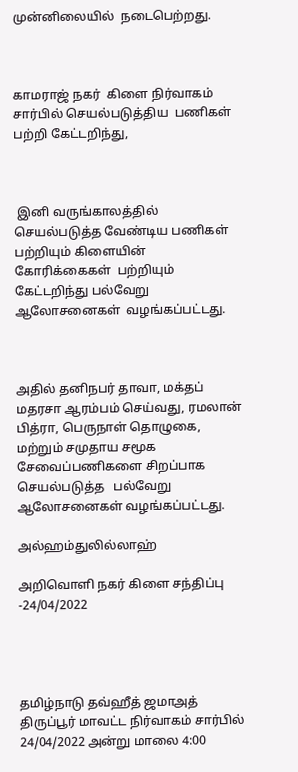முன்னிலையில்  நடைபெற்றது.



காமராஜ் நகர்  கிளை நிர்வாகம் சார்பில் செயல்படுத்திய  பணிகள் பற்றி கேட்டறிந்து,



 இனி வருங்காலத்தில் செயல்படுத்த வேண்டிய பணிகள் பற்றியும் கிளையின் கோரிக்கைகள்  பற்றியும் கேட்டறிந்து பல்வேறு ஆலோசனைகள்  வழங்கப்பட்டது.



அதில் தனிநபர் தாவா, மக்தப் மதரசா ஆரம்பம் செய்வது, ரமலான் பித்ரா, பெருநாள் தொழுகை, மற்றும் சமுதாய சமூக சேவைப்பணிகளை சிறப்பாக செயல்படுத்த   பல்வேறு ஆலோசனைகள் வழங்கப்பட்டது.

அல்ஹம்துலில்லாஹ்

அறிவொளி நகர் கிளை சந்திப்பு -24/04/2022




தமிழ்நாடு தவ்ஹீத் ஜமாஅத் திருப்பூர் மாவட்ட நிர்வாகம் சார்பில் 24/04/2022 அன்று மாலை 4:00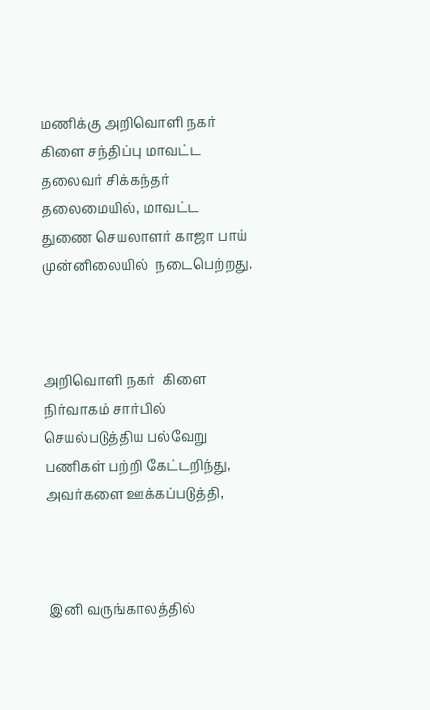மணிக்கு அறிவொளி நகர்  கிளை சந்திப்பு மாவட்ட தலைவர் சிக்கந்தர் தலைமையில், மாவட்ட துணை செயலாளர் காஜா பாய் முன்னிலையில்  நடைபெற்றது.



அறிவொளி நகர்  கிளை நிர்வாகம் சார்பில் செயல்படுத்திய பல்வேறு பணிகள் பற்றி கேட்டறிந்து,   அவர்களை ஊக்கப்படுத்தி,



 இனி வருங்காலத்தில்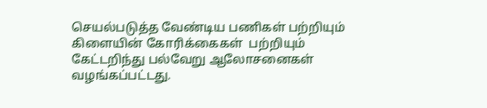செயல்படுத்த வேண்டிய பணிகள் பற்றியும் கிளையின் கோரிக்கைகள்  பற்றியும் கேட்டறிந்து பல்வேறு ஆலோசனைகள் வழங்கப்பட்டது.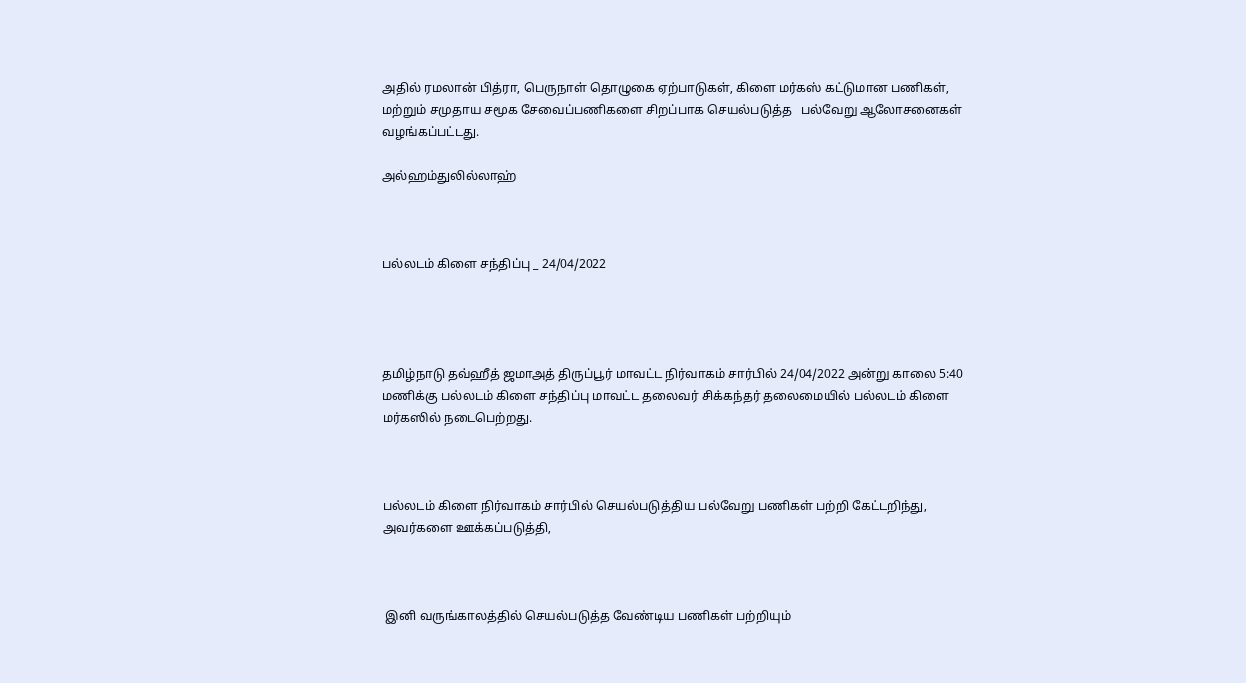அதில் ரமலான் பித்ரா, பெருநாள் தொழுகை ஏற்பாடுகள், கிளை மர்கஸ் கட்டுமான பணிகள், மற்றும் சமுதாய சமூக சேவைப்பணிகளை சிறப்பாக செயல்படுத்த   பல்வேறு ஆலோசனைகள் வழங்கப்பட்டது.

அல்ஹம்துலில்லாஹ்



பல்லடம் கிளை சந்திப்பு _ 24/04/2022




தமிழ்நாடு தவ்ஹீத் ஜமாஅத் திருப்பூர் மாவட்ட நிர்வாகம் சார்பில் 24/04/2022 அன்று காலை 5:40 மணிக்கு பல்லடம் கிளை சந்திப்பு மாவட்ட தலைவர் சிக்கந்தர் தலைமையில் பல்லடம் கிளை மர்கஸில் நடைபெற்றது.



பல்லடம் கிளை நிர்வாகம் சார்பில் செயல்படுத்திய பல்வேறு பணிகள் பற்றி கேட்டறிந்து,   அவர்களை ஊக்கப்படுத்தி,



 இனி வருங்காலத்தில் செயல்படுத்த வேண்டிய பணிகள் பற்றியும்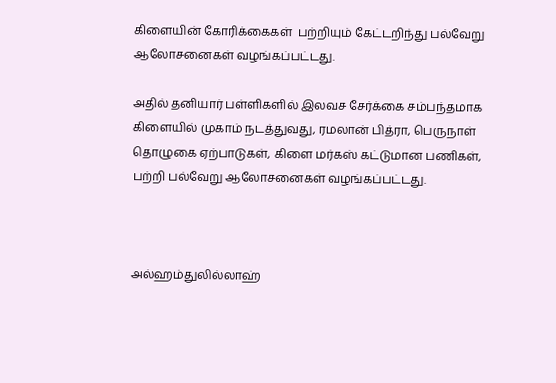கிளையின் கோரிக்கைகள்  பற்றியும் கேட்டறிந்து பல்வேறு ஆலோசனைகள் வழங்கப்பட்டது.

அதில் தனியார் பள்ளிகளில் இலவச சேர்க்கை சம்பந்தமாக‌ கிளையில் முகாம் நடத்துவது, ரமலான் பித்ரா, பெருநாள் தொழுகை ஏற்பாடுகள், கிளை மர்கஸ் கட்டுமான பணிகள், பற்றி பல்வேறு ஆலோசனைகள் வழங்கப்பட்டது.



அல்ஹம்துலில்லாஹ்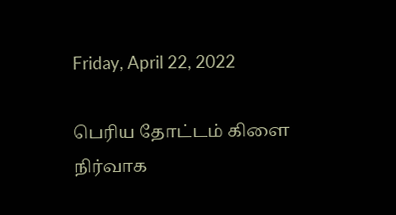Friday, April 22, 2022

பெரிய தோட்டம் கிளை நிர்வாக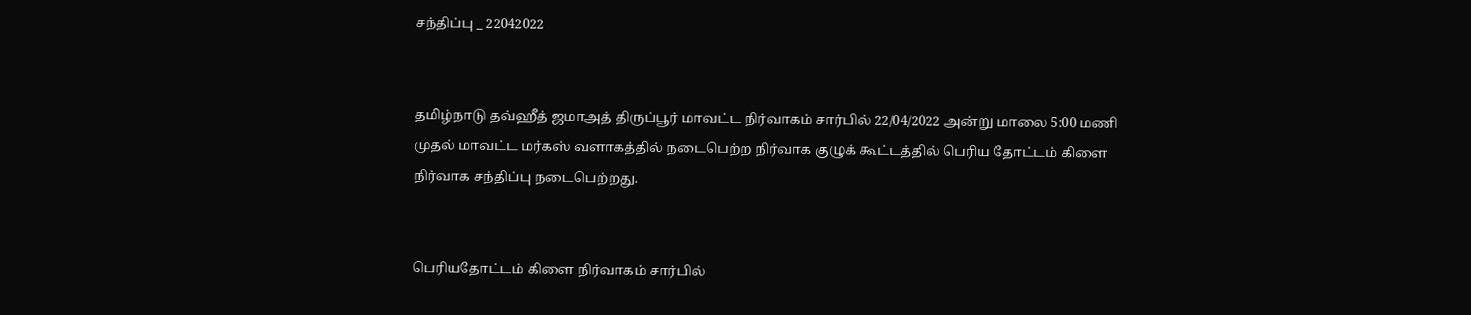சந்திப்பு _ 22042022


தமிழ்நாடு தவ்ஹீத் ஜமாஅத் திருப்பூர் மாவட்ட நிர்வாகம் சார்பில் 22/04/2022 அன்று மாலை 5:00 மணி முதல் மாவட்ட மர்கஸ் வளாகத்தில் நடைபெற்ற நிர்வாக குழுக் கூட்டத்தில் பெரிய தோட்டம் கிளை நிர்வாக சந்திப்பு நடைபெற்றது.


பெரியதோட்டம் கிளை நிர்வாகம் சார்பில்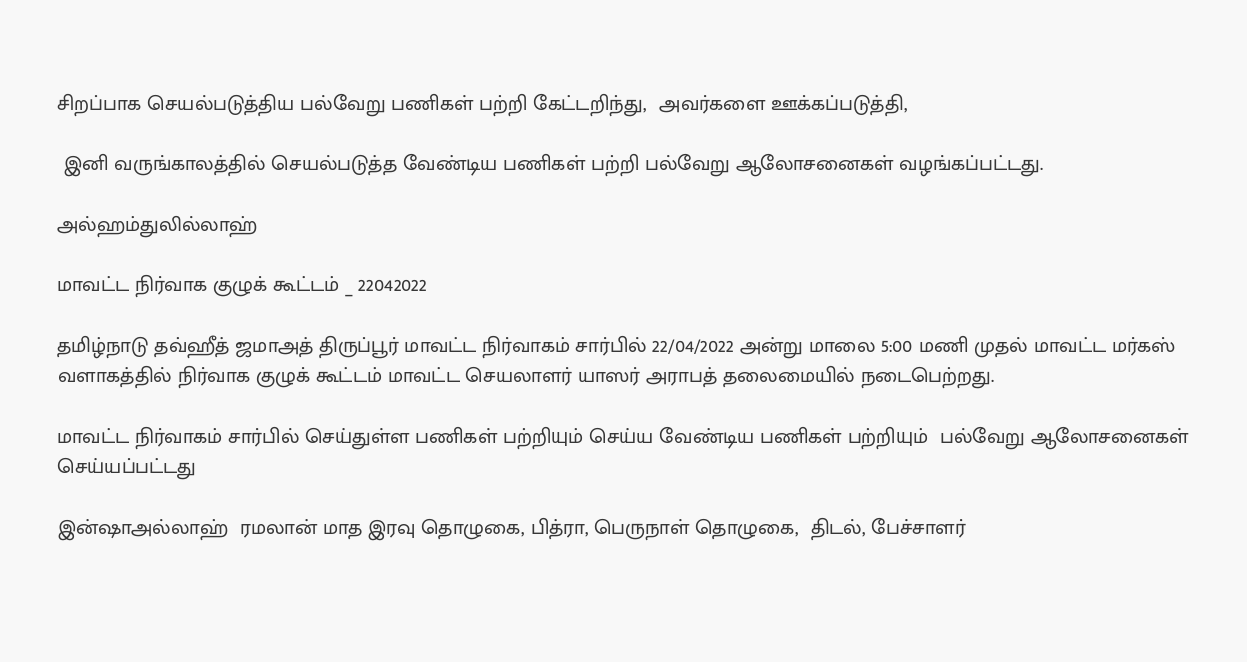சிறப்பாக செயல்படுத்திய பல்வேறு பணிகள் பற்றி கேட்டறிந்து,  அவர்களை ஊக்கப்படுத்தி,

 இனி வருங்காலத்தில் செயல்படுத்த வேண்டிய பணிகள் பற்றி பல்வேறு ஆலோசனைகள் வழங்கப்பட்டது.

அல்ஹம்துலில்லாஹ்

மாவட்ட நிர்வாக குழுக் கூட்டம் _ 22042022

தமிழ்நாடு தவ்ஹீத் ஜமாஅத் திருப்பூர் மாவட்ட நிர்வாகம் சார்பில் 22/04/2022 அன்று மாலை 5:00 மணி முதல் மாவட்ட மர்கஸ் வளாகத்தில் நிர்வாக குழுக் கூட்டம் மாவட்ட செயலாளர் யாஸர் அராபத் தலைமையில் நடைபெற்றது.

மாவட்ட நிர்வாகம் சார்பில் செய்துள்ள பணிகள் பற்றியும் செய்ய வேண்டிய பணிகள் பற்றியும்  பல்வேறு ஆலோசனைகள் செய்யப்பட்டது

இன்ஷாஅல்லாஹ்  ரமலான் மாத இரவு தொழுகை, பித்ரா, பெருநாள் தொழுகை,  திடல், பேச்சாளர்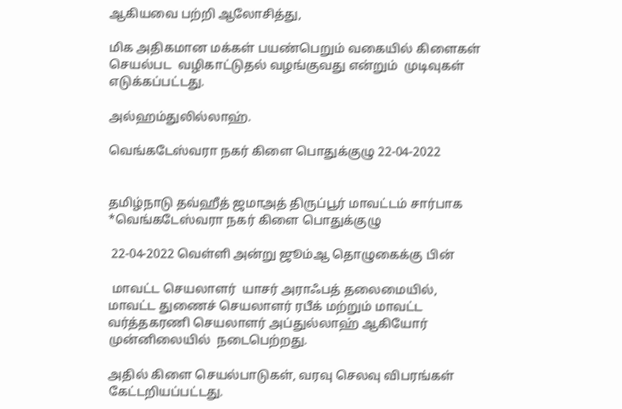ஆகியவை பற்றி ஆலோசித்து,

மிக அதிகமான மக்கள் பயண்பெறும் வகையில் கிளைகள் செயல்பட  வழிகாட்டுதல் வழங்குவது என்றும்  முடிவுகள் எடுக்கப்பட்டது.

அல்ஹம்துலில்லாஹ்.

வெங்கடேஸ்வரா நகர் கிளை பொதுக்குழு 22-04-2022


தமிழ்நாடு தவ்ஹீத் ஜமாஅத் திருப்பூர் மாவட்டம் சார்பாக *வெங்கடேஸ்வரா நகர் கிளை பொதுக்குழு

 22-04-2022 வெள்ளி அன்று ஜூம்ஆ தொழுகைக்கு பின்

 மாவட்ட செயலாளர்  யாசர் அராஃபத் தலைமையில், மாவட்ட துணைச் செயலாளர் ரபீக் மற்றும் மாவட்ட வர்த்தகரணி செயலாளர் அப்துல்லாஹ் ஆகியோர் முன்னிலையில்  நடைபெற்றது.

அதில் கிளை செயல்பாடுகள், வரவு செலவு விபரங்கள் கேட்டறியப்பட்டது.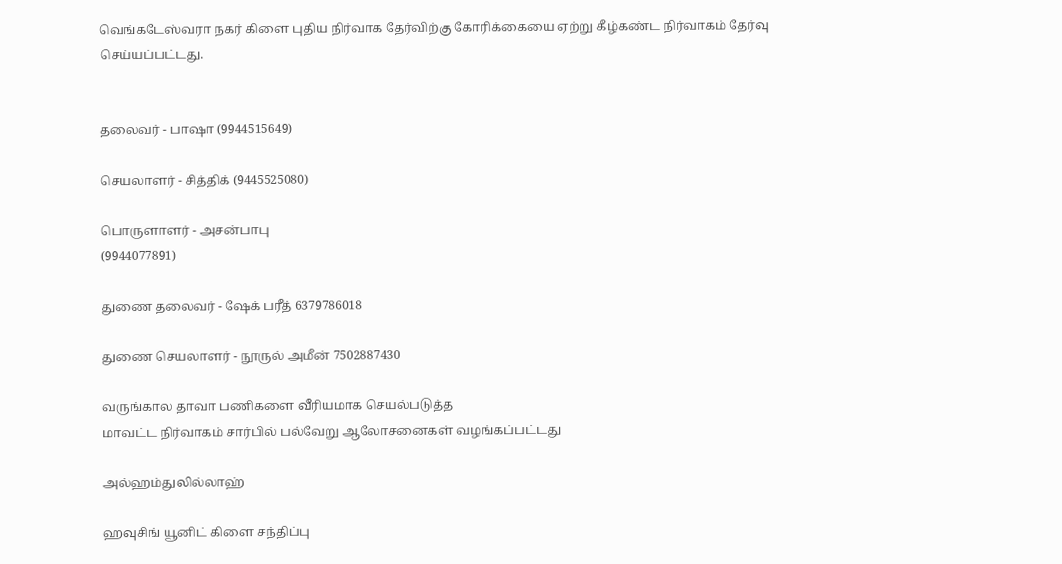வெங்கடேஸ்வரா நகர் கிளை புதிய நிர்வாக தேர்விற்கு கோரிக்கையை ஏற்று கீழ்கண்ட நிர்வாகம் தேர்வு செய்யப்பட்டது.


தலைவர் - பாஷா (9944515649)

செயலாளர் - சித்திக் (9445525080)

பொருளாளர் - அசன்பாபு
(9944077891)

துணை தலைவர் - ஷேக் பரீத் 6379786018

துணை செயலாளர் - நூருல் அமீன் 7502887430

வருங்கால தாவா பணிகளை வீரியமாக செயல்படுத்த
மாவட்ட நிர்வாகம் சார்பில் பல்வேறு ஆலோசனைகள் வழங்கப்பட்டது

அல்ஹம்துலில்லாஹ்

ஹவுசிங் யூனிட் கிளை சந்திப்பு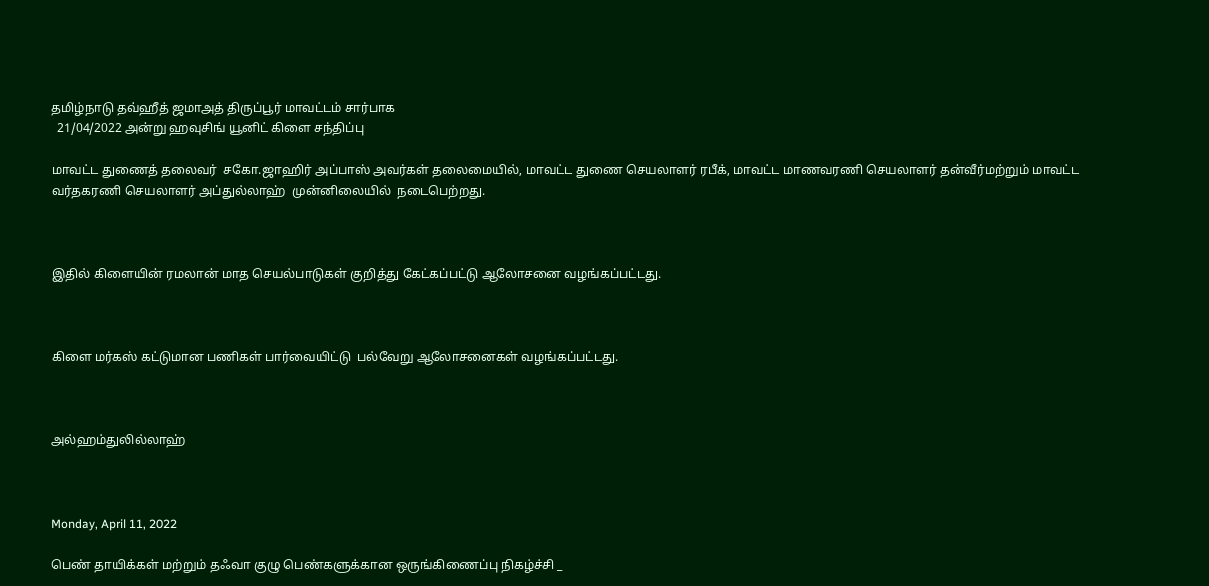தமிழ்நாடு தவ்ஹீத் ஜமாஅத் திருப்பூர் மாவட்டம் சார்பாக
  21/04/2022 அன்று ஹவுசிங் யூனிட் கிளை சந்திப்பு

மாவட்ட துணைத் தலைவர்  சகோ.ஜாஹிர் அப்பாஸ் அவர்கள் தலைமையில், மாவட்ட துணை செயலாளர் ரபீக், மாவட்ட மாணவரணி செயலாளர் தன்வீர்மற்றும் மாவட்ட வர்தகரணி செயலாளர் அப்துல்லாஹ்  முன்னிலையில்  நடைபெற்றது.



இதில் கிளையின் ரமலான் மாத செயல்பாடுகள் குறித்து கேட்கப்பட்டு ஆலோசனை வழங்கப்பட்டது.



கிளை மர்கஸ் கட்டுமான பணிகள் பார்வையிட்டு  பல்வேறு ஆலோசனைகள் வழங்கப்பட்டது.



அல்ஹம்துலில்லாஹ்



Monday, April 11, 2022

பெண் தாயிக்கள் மற்றும் தஃவா குழு பெண்களுக்கான ஒருங்கிணைப்பு நிகழ்ச்சி _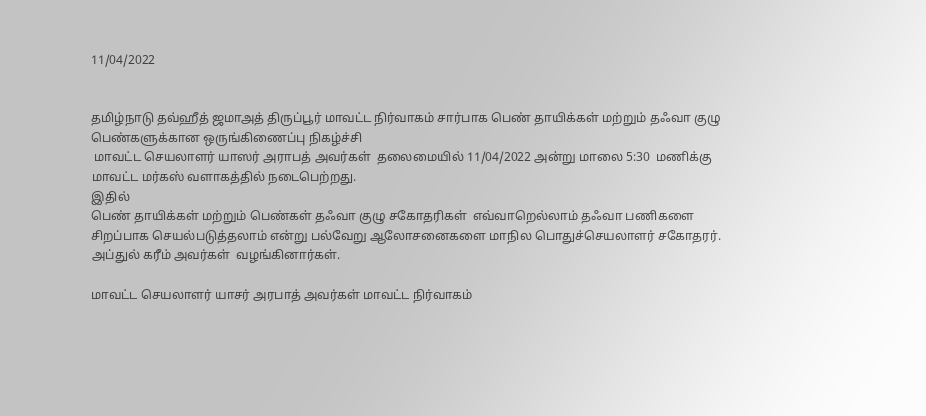11/04/2022


தமிழ்நாடு தவ்ஹீத் ஜமாஅத் திருப்பூர் மாவட்ட நிர்வாகம் சார்பாக பெண் தாயிக்கள் மற்றும் தஃவா குழு பெண்களுக்கான ஒருங்கிணைப்பு நிகழ்ச்சி
 மாவட்ட செயலாளர் யாஸர் அராபத் அவர்கள்  தலைமையில் 11/04/2022 அன்று மாலை 5:30  மணிக்கு மாவட்ட மர்கஸ் வளாகத்தில் நடைபெற்றது.
இதில்
பெண் தாயிக்கள் மற்றும் பெண்கள் தஃவா குழு சகோதரிகள்  எவ்வாறெல்லாம் தஃவா பணிகளை சிறப்பாக செயல்படுத்தலாம் என்று பல்வேறு ஆலோசனைகளை மாநில பொதுச்செயலாளர் சகோதரர். அப்துல் கரீம் அவர்கள்  வழங்கினார்கள்.

மாவட்ட செயலாளர் யாசர் அரபாத் அவர்கள் மாவட்ட நிர்வாகம்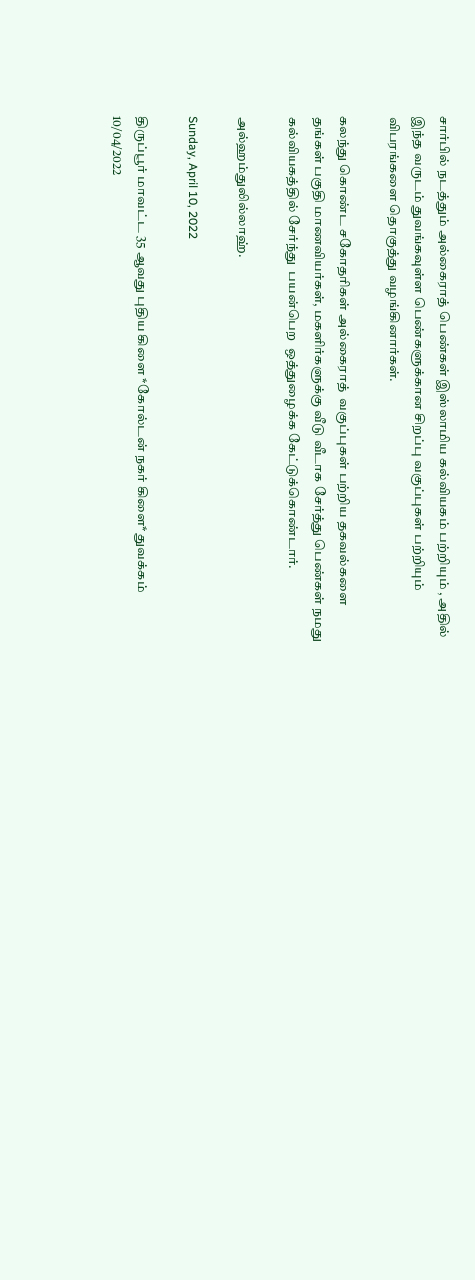சார்பில் நடத்தும் அல்கைராத் பெண்கள் இஸ்லாமிய கல்வியகம் பற்றியும் , அதில் இந்த வருடம் துவங்கவுள்ள பெண்களுக்கான சிறப்பு வகுப்புகள் பற்றியும் விபரங்களை தொகுத்து வழங்கினார்கள்.

கலந்து கொண்ட சகோதரிகள் அல்கைராத்  வகுப்புகள் பற்றிய தகவல்களை   தங்கள் பகுதி மாணவியர்கள், மகளிர்களுக்கு வீடு வீடாக சேர்த்து பெண்கள் நமது கல்வியகத்தில் சேர்ந்து  பயன்பெற  ஒத்துழைக்க கேட்டுக்கொண்டார்.

அல்ஹம்துலில்லாஹ்.

Sunday, April 10, 2022

திருப்பூர் மாவட்ட 35 ஆவது புதிய கிளை *கோல்டன் நகர் கிளை* துவக்கம் 10/04/2022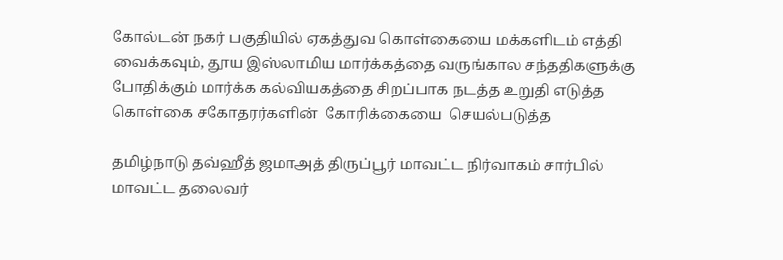கோல்டன் நகர் பகுதியில் ஏகத்துவ கொள்கையை மக்களிடம் எத்தி வைக்கவும், தூய இஸ்லாமிய மார்க்கத்தை வருங்கால சந்ததிகளுக்கு போதிக்கும் மார்க்க கல்வியகத்தை சிறப்பாக நடத்த உறுதி எடுத்த கொள்கை சகோதரர்களின்  கோரிக்கையை  செயல்படுத்த

தமிழ்நாடு தவ்ஹீத் ஜமாஅத் திருப்பூர் மாவட்ட நிர்வாகம் சார்பில்   மாவட்ட தலைவர்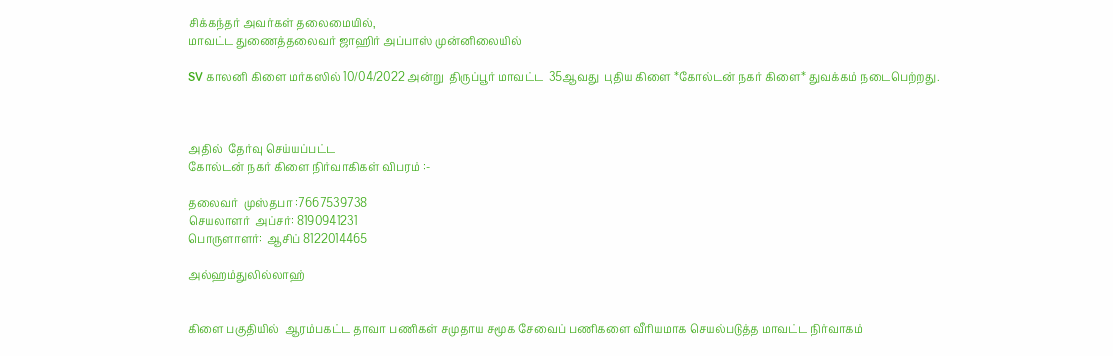சிக்கந்தர் அவர்கள் தலைமையில்,
மாவட்ட துணைத்தலைவர் ஜாஹிர் அப்பாஸ் முன்னிலையில்

SV காலனி கிளை மர்கஸில் 10/04/2022 அன்று  திருப்பூர் மாவட்ட  35ஆவது  புதிய கிளை *கோல்டன் நகர் கிளை* துவக்கம் நடைபெற்றது.



அதில்  தேர்வு செய்யப்பட்ட
கோல்டன் நகர் கிளை நிர்வாகிகள் விபரம் :-

தலைவர்  முஸ்தபா :7667539738
செயலாளர்  அப்சர்: 8190941231
பொருளாளர்:  ஆசிப் 8122014465

அல்ஹம்துலில்லாஹ்


கிளை பகுதியில்  ஆரம்பகட்ட தாவா பணிகள் சமுதாய சமூக சேவைப் பணிகளை வீரியமாக செயல்படுத்த மாவட்ட நிர்வாகம்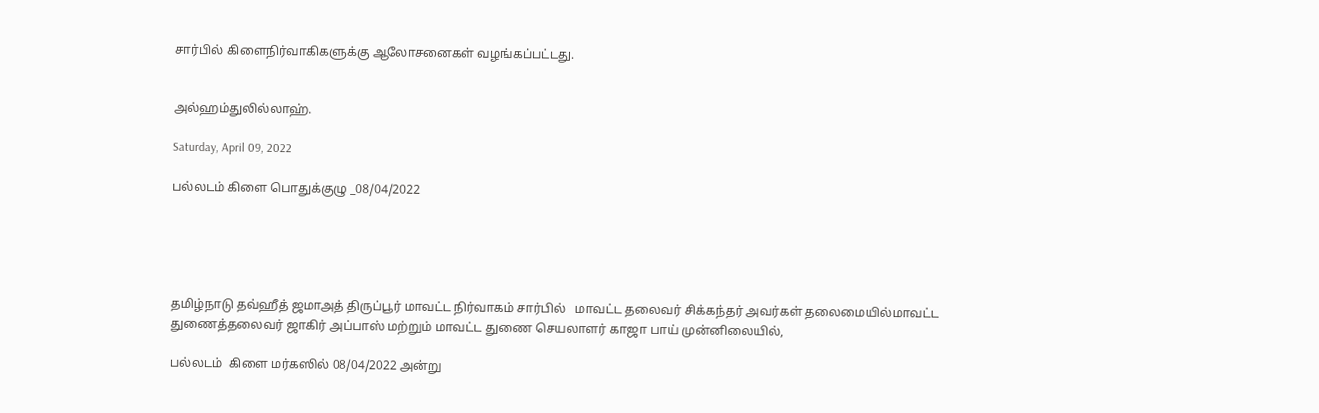சார்பில் கிளைநிர்வாகிகளுக்கு ஆலோசனைகள் வழங்கப்பட்டது.


அல்ஹம்துலில்லாஹ்.

Saturday, April 09, 2022

பல்லடம் கிளை பொதுக்குழு _08/04/2022





தமிழ்நாடு தவ்ஹீத் ஜமாஅத் திருப்பூர் மாவட்ட நிர்வாகம் சார்பில்   மாவட்ட தலைவர் சிக்கந்தர் அவர்கள் தலைமையில்மாவட்ட துணைத்தலைவர் ஜாகிர் அப்பாஸ் மற்றும் மாவட்ட துணை செயலாளர் காஜா பாய் முன்னிலையில்,

பல்லடம்  கிளை மர்கஸில் 08/04/2022 அன்று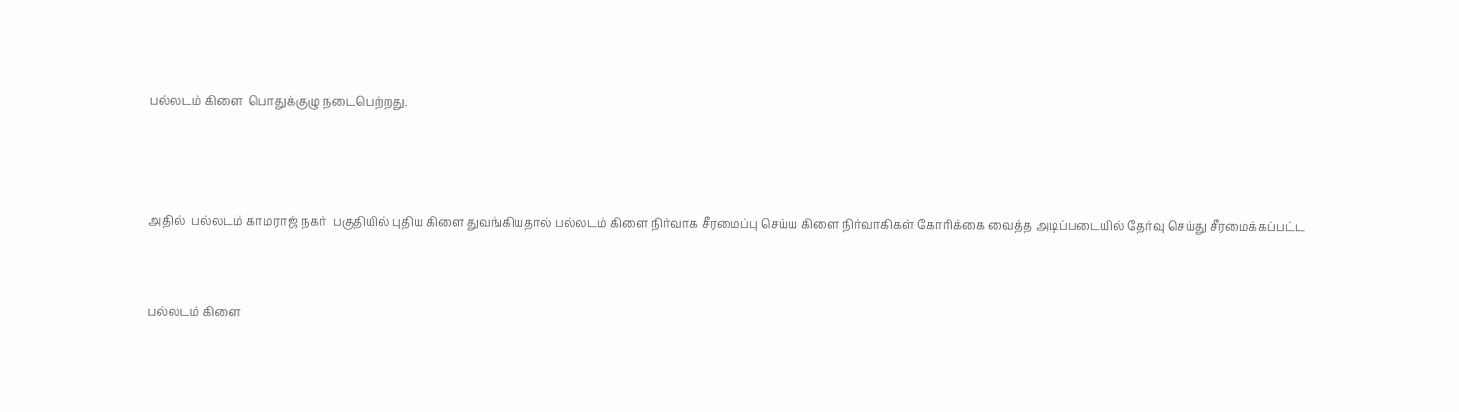பல்லடம் கிளை  பொதுக்குழு நடைபெற்றது.



அதில்  பல்லடம் காமராஜ் நகர்  பகுதியில் புதிய கிளை துவங்கியதால் பல்லடம் கிளை நிர்வாக சீரமைப்பு செய்ய கிளை நிர்வாகிகள் கோரிக்கை வைத்த அடிப்படையில் தேர்வு செய்து சீரமைக்கப்பட்ட


பல்லடம் கிளை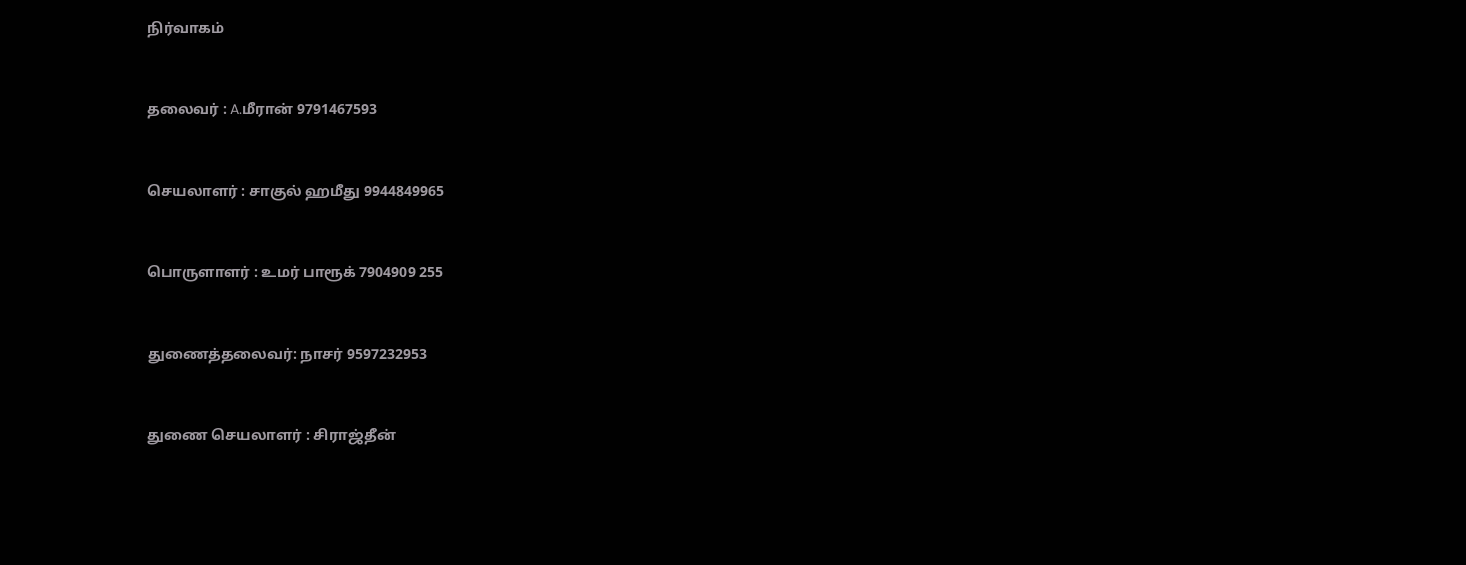நிர்வாகம்



தலைவர் : A.மீரான் 9791467593



செயலாளர் : சாகுல் ஹமீது 9944849965



பொருளாளர் : உமர் பாரூக் 7904909 255



துணைத்தலைவர்: நாசர் 9597232953



துணை செயலாளர் : சிராஜ்தீன்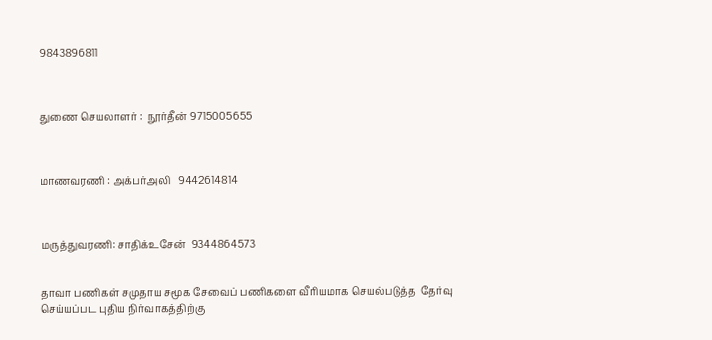9843896811



துணை செயலாளர் :  நூர்தீன் 9715005655



மாணவரணி : அக்பர்அலி   9442614814



மருத்துவரணி: சாதிக்உசேன்  9344864573


தாவா பணிகள் சமுதாய சமூக சேவைப் பணிகளை வீரியமாக செயல்படுத்த  தேர்வு செய்யப்பட புதிய நிர்வாகத்திற்கு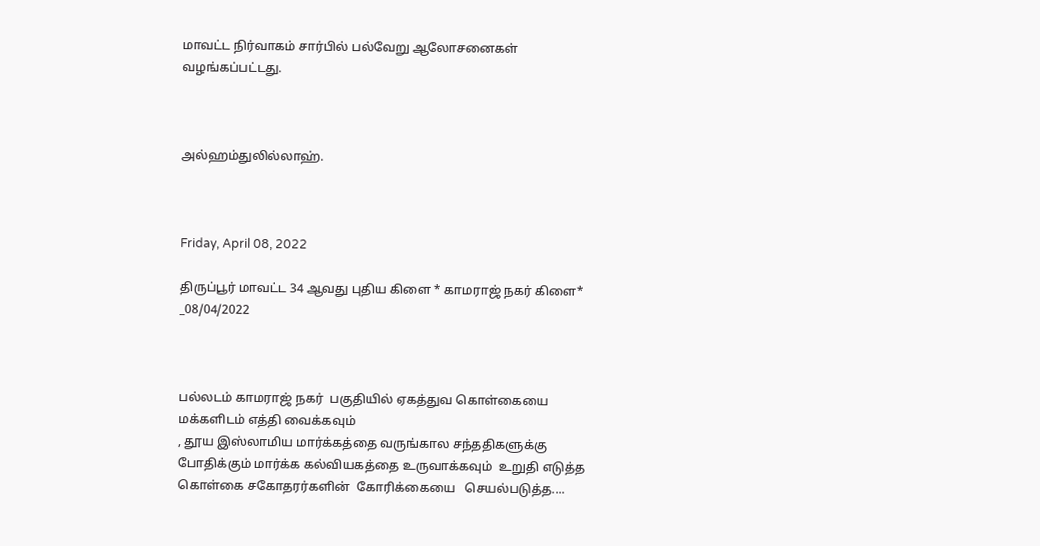மாவட்ட நிர்வாகம் சார்பில் பல்வேறு ஆலோசனைகள்  வழங்கப்பட்டது.



அல்ஹம்துலில்லாஹ்.



Friday, April 08, 2022

திருப்பூர் மாவட்ட 34 ஆவது புதிய கிளை * காமராஜ் நகர் கிளை* _08/04/2022



பல்லடம் காமராஜ் நகர்  பகுதியில் ஏகத்துவ கொள்கையை மக்களிடம் எத்தி வைக்கவும்
, தூய இஸ்லாமிய மார்க்கத்தை வருங்கால சந்ததிகளுக்கு போதிக்கும் மார்க்க கல்வியகத்தை உருவாக்கவும்  உறுதி எடுத்த கொள்கை சகோதரர்களின்  கோரிக்கையை   செயல்படுத்த....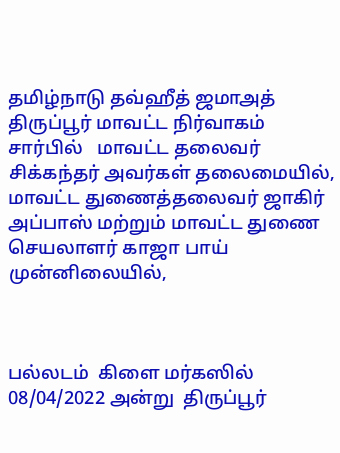தமிழ்நாடு தவ்ஹீத் ஜமாஅத் திருப்பூர் மாவட்ட நிர்வாகம் சார்பில்   மாவட்ட தலைவர் சிக்கந்தர் அவர்கள் தலைமையில், மாவட்ட துணைத்தலைவர் ஜாகிர் அப்பாஸ் மற்றும் மாவட்ட துணை செயலாளர் காஜா பாய் முன்னிலையில்,



பல்லடம்  கிளை மர்கஸில் 08/04/2022 அன்று  திருப்பூர்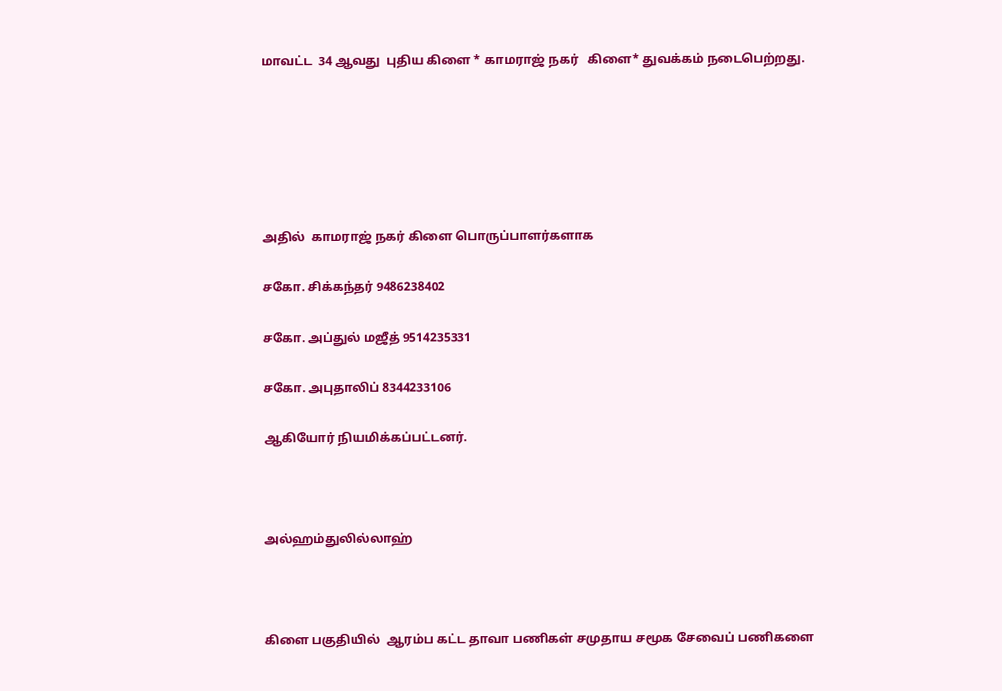மாவட்ட  34 ஆவது  புதிய கிளை * காமராஜ் நகர்   கிளை* துவக்கம் நடைபெற்றது.






அதில்  காமராஜ் நகர் கிளை பொருப்பாளர்களாக

சகோ. சிக்கந்தர் 9486238402

சகோ. அப்துல் மஜீத் 9514235331

சகோ. அபுதாலிப் 8344233106

ஆகியோர் நியமிக்கப்பட்டனர்.



அல்ஹம்துலில்லாஹ்



கிளை பகுதியில்  ஆரம்ப கட்ட தாவா பணிகள் சமுதாய சமூக சேவைப் பணிகளை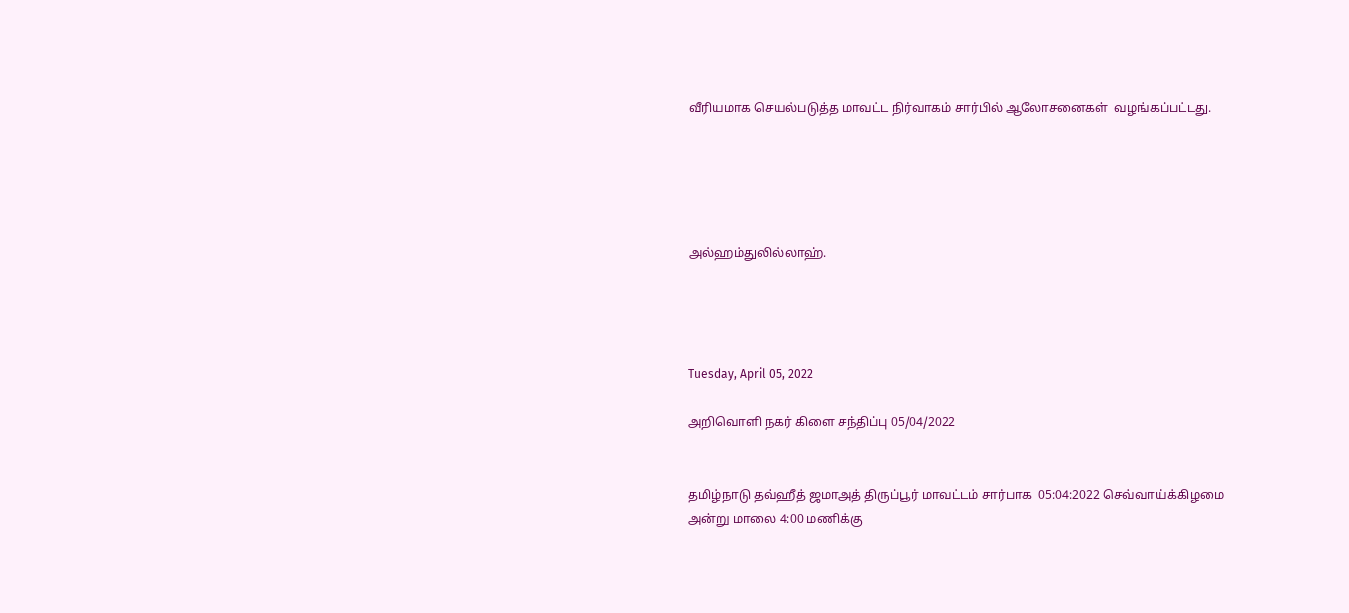வீரியமாக செயல்படுத்த மாவட்ட நிர்வாகம் சார்பில் ஆலோசனைகள்  வழங்கப்பட்டது.





அல்ஹம்துலில்லாஹ்.




Tuesday, April 05, 2022

அறிவொளி நகர் கிளை சந்திப்பு 05/04/2022


தமிழ்நாடு தவ்ஹீத் ஜமாஅத் திருப்பூர் மாவட்டம் சார்பாக  05:04:2022 செவ்வாய்க்கிழமை அன்று மாலை 4:00 மணிக்கு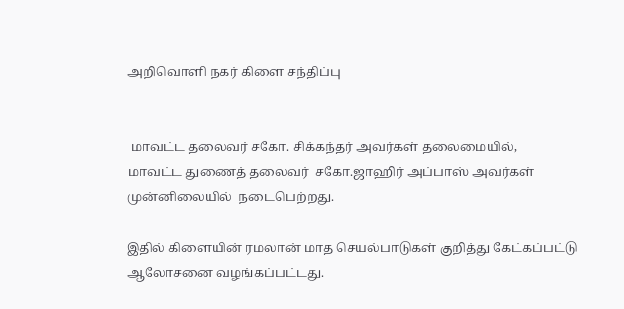அறிவொளி நகர் கிளை சந்திப்பு


 மாவட்ட தலைவர் சகோ‌. சிக்கந்தர் அவர்கள் தலைமையில்,
மாவட்ட துணைத் தலைவர்  சகோ.ஜாஹிர் அப்பாஸ் அவர்கள்
முன்னிலையில்  நடைபெற்றது.

இதில் கிளையின் ரமலான் மாத செயல்பாடுகள் குறித்து கேட்கப்பட்டு ஆலோசனை வழங்கப்பட்டது.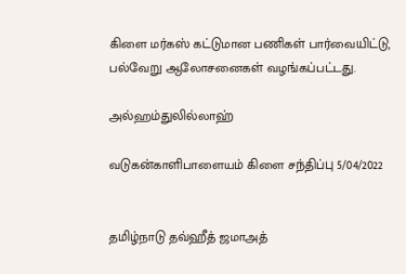கிளை மர்கஸ் கட்டுமான பணிகள் பார்வையிட்டு,
பல்வேறு ஆலோசனைகள் வழங்கப்பட்டது.

அல்ஹம்துலில்லாஹ்

வடுகன்காளிபாளையம் கிளை சந்திப்பு 5/04/2022


தமிழ்நாடு தவ்ஹீத் ஜமாஅத்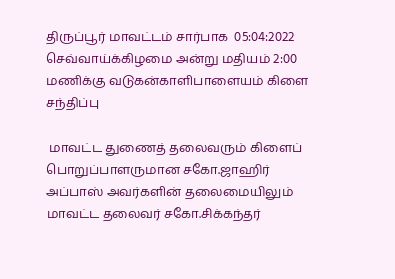திருப்பூர் மாவட்டம் சார்பாக  05:04:2022 செவ்வாய்க்கிழமை அன்று மதியம் 2:00 மணிக்கு வடுகன்காளிபாளையம் கிளை சந்திப்பு

 மாவட்ட துணைத் தலைவரும் கிளைப் பொறுப்பாளருமான சகோ.ஜாஹிர் அப்பாஸ் அவர்களின் தலைமையிலும் மாவட்ட தலைவர் சகோ‌.சிக்கந்தர்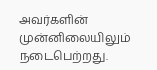அவர்களின் முன்னிலையிலும்  நடைபெற்றது.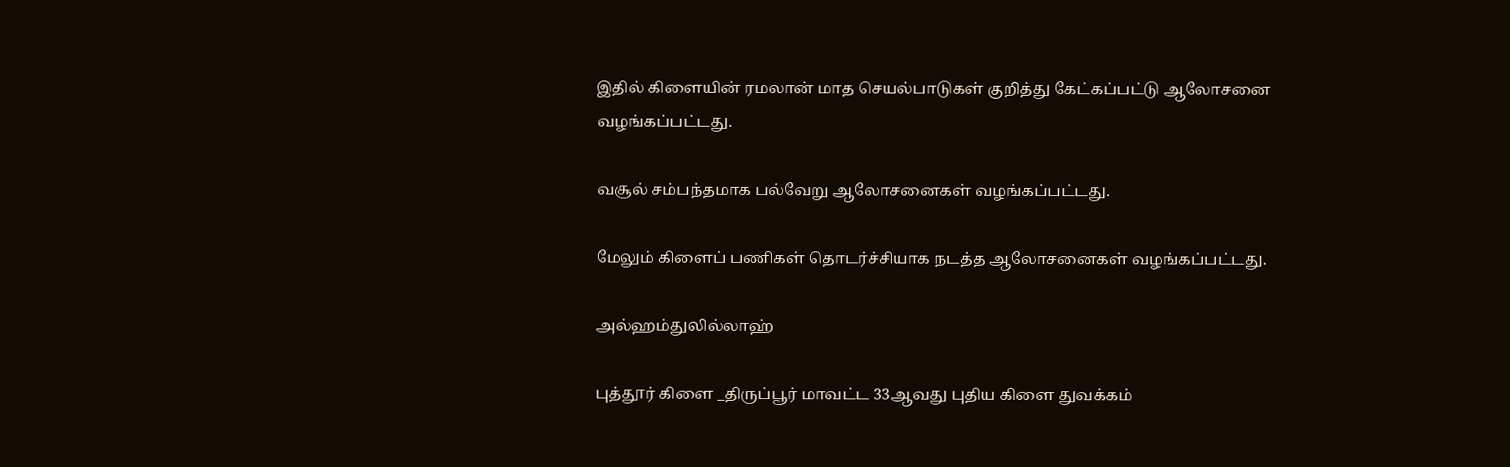இதில் கிளையின் ரமலான் மாத செயல்பாடுகள் குறித்து கேட்கப்பட்டு ஆலோசனை வழங்கப்பட்டது.

வசூல் சம்பந்தமாக பல்வேறு ஆலோசனைகள் வழங்கப்பட்டது.

மேலும் கிளைப் பணிகள் தொடர்ச்சியாக நடத்த ஆலோசனைகள் வழங்கப்பட்டது.

அல்ஹம்துலில்லாஹ்

புத்தூர் கிளை _திருப்பூர் மாவட்ட 33ஆவது புதிய கிளை துவக்கம்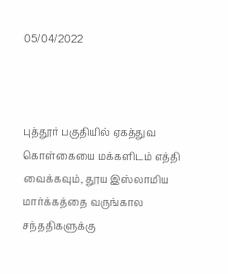05/04/2022



புத்தூர் பகுதியில் ஏகத்துவ கொள்கையை மக்களிடம் எத்தி வைக்கவும், தூய இஸ்லாமிய மார்க்கத்தை வருங்கால சந்ததிகளுக்கு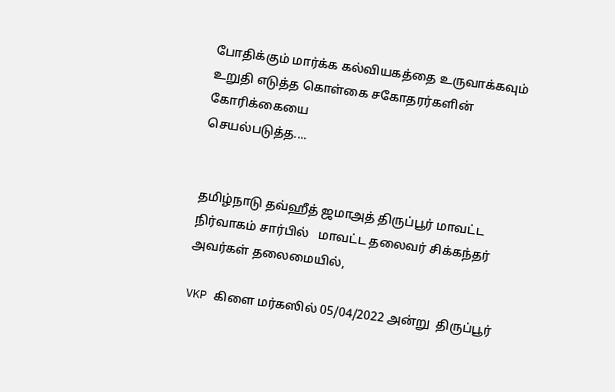போதிக்கும் மார்க்க கல்வியகத்தை உருவாக்கவும்
உறுதி எடுத்த கொள்கை சகோதரர்களின்  கோரிக்கையை
செயல்படுத்த....


தமிழ்நாடு தவ்ஹீத் ஜமாஅத் திருப்பூர் மாவட்ட நிர்வாகம் சார்பில்   மாவட்ட தலைவர் சிக்கந்தர் அவர்கள் தலைமையில்,

VKP கிளை மர்கஸில் 05/04/2022 அன்று  திருப்பூர்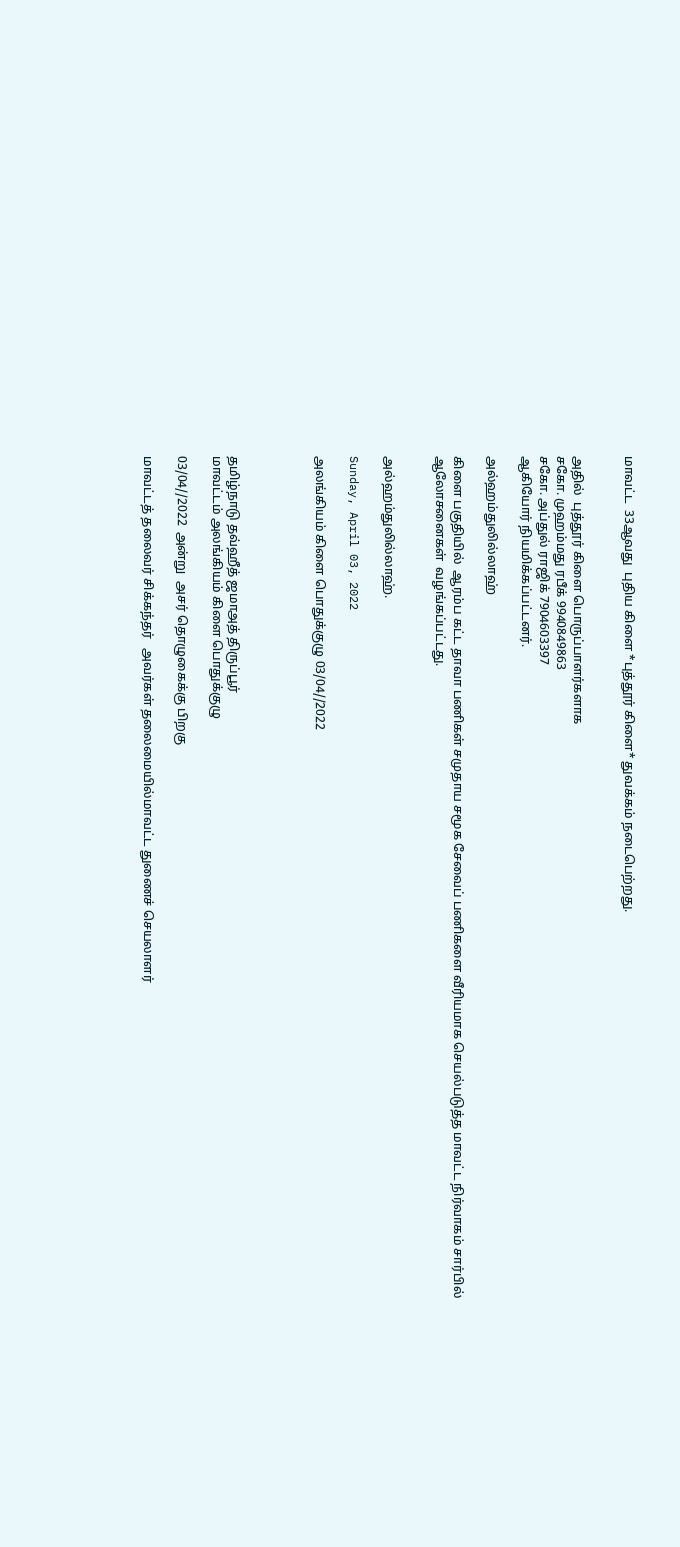மாவட்ட  33ஆவது  புதிய கிளை *புத்தூர் கிளை* துவக்கம் நடைபெற்றது.


அதில்  புத்தூர் கிளை பொருப்பாளர்களாக
சகோ. முஹம்மது ரபீக் 9940849863
சகோ. அப்துல் ராஜிக் 7904603397
ஆகியோர் நியமிக்கப்பட்டனர்.

அல்ஹம்துலில்லாஹ்

கிளை பகுதியில்  ஆரம்ப கட்ட தாவா பணிகள் சமுதாய சமூக சேவைப் பணிகளை வீரியமாக செயல்படுத்த மாவட்ட நிர்வாகம் சார்பில் ஆலோசனைகள்  வழங்கப்பட்டது.


அல்ஹம்துலில்லாஹ்.

Sunday, April 03, 2022

அலங்கியம் கிளை பொதுக்குழு 03/04//2022




தமிழ்நாடு தவ்ஹீத் ஜமாஅத் திருப்பூர்
மாவட்டம் அலங்கியம் கிளை பொதுக்குழு

03/04//2022  அன்று  அசர் தொழுகைக்கு பிறகு

மாவட்டத் தலைவர் சிக்கந்தர்   அவர்கள் தலைமையில்மாவட்ட துணைச் செயலாளர்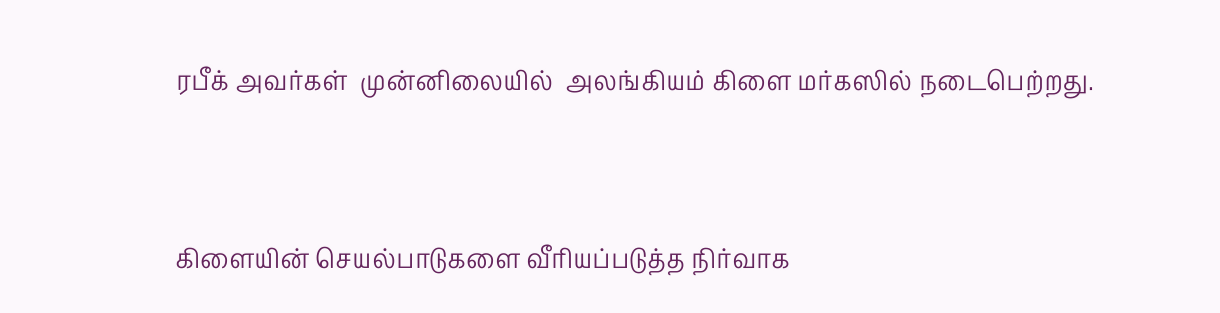ரபீக் அவர்கள்  முன்னிலையில்  அலங்கியம் கிளை மர்கஸில் நடைபெற்றது.



கிளையின் செயல்பாடுகளை வீரியப்படுத்த நிர்வாக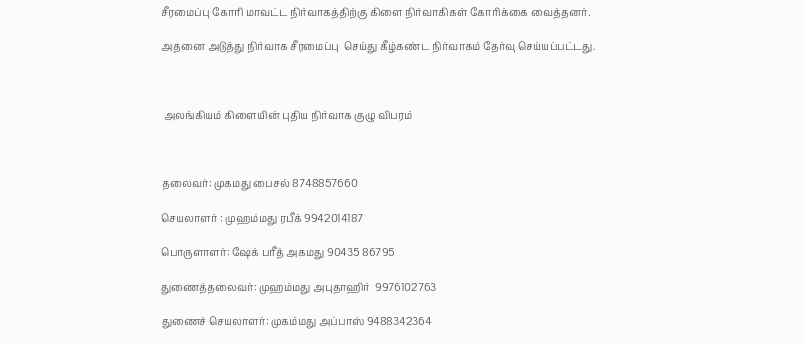சீரமைப்பு கோரி மாவட்ட நிர்வாகத்திற்கு கிளை நிர்வாகிகள் கோரிக்கை வைத்தனர்.

அதனை அடுத்து நிர்வாக சீரமைப்பு  செய்து கீழ்கண்ட நிர்வாகம் தேர்வு செய்யப்பட்டது.



 அலங்கியம் கிளையின் புதிய நிர்வாக குழு விபரம்



தலைவர்: முகமது பைசல் 8748857660

செயலாளர் : முஹம்மது ரபீக் 9942014187

பொருளாளர்: ஷேக் பரீத் அகமது 90435 86795

துணைத்தலைவர்: முஹம்மது அபுதாஹிர்  9976102763

துணைச் செயலாளர்: முகம்மது அப்பாஸ் 9488342364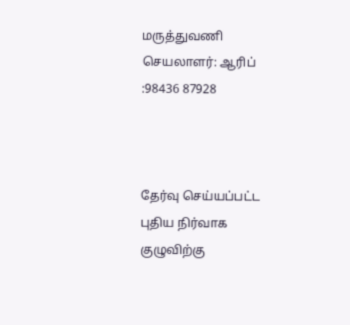மருத்துவணி செயலாளர்: ஆரிப் :98436 87928



தேர்வு செய்யப்பட்ட புதிய நிர்வாக குழுவிற்கு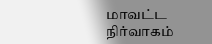மாவட்ட நிர்வாகம்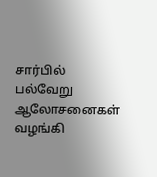சார்பில் பல்வேறு ஆலோசனைகள் வழங்கி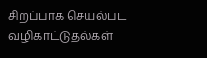சிறப்பாக செயல்பட வழிகாட்டுதல்கள்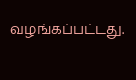வழங்கப்பட்டது.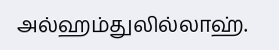அல்ஹம்துலில்லாஹ்.